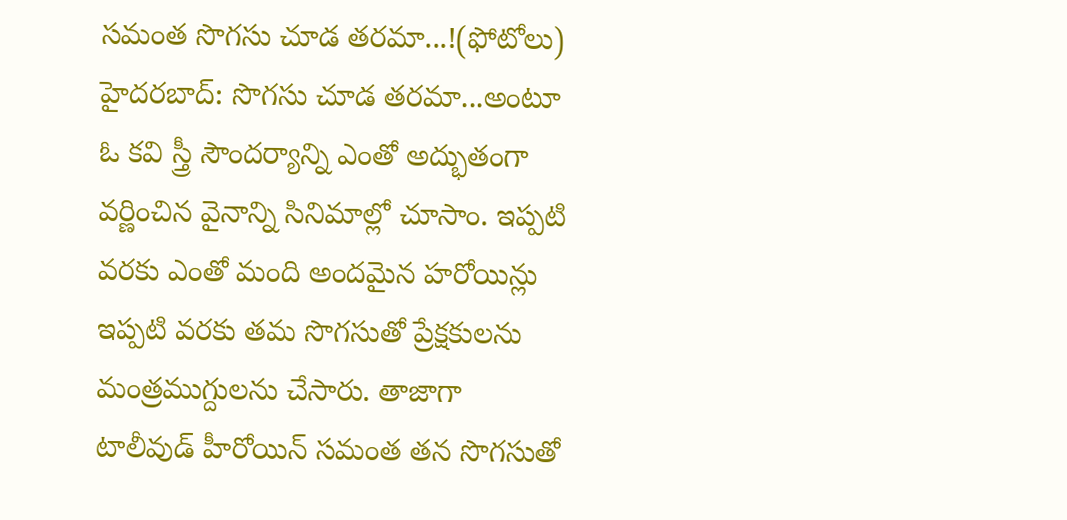సమంత సొగసు చూడ తరమా...!(ఫోటోలు)
హైదరబాద్: సొగసు చూడ తరమా...అంటూ ఓ కవి స్త్రీ సౌందర్యాన్ని ఎంతో అద్భుతంగా వర్ణించిన వైనాన్ని సినిమాల్లో చూసాం. ఇప్పటి వరకు ఎంతో మంది అందమైన హరోయిన్లు ఇప్పటి వరకు తమ సొగసుతో ప్రేక్షకులను మంత్రముగ్దులను చేసారు. తాజాగా టాలీవుడ్ హీరోయిన్ సమంత తన సొగసుతో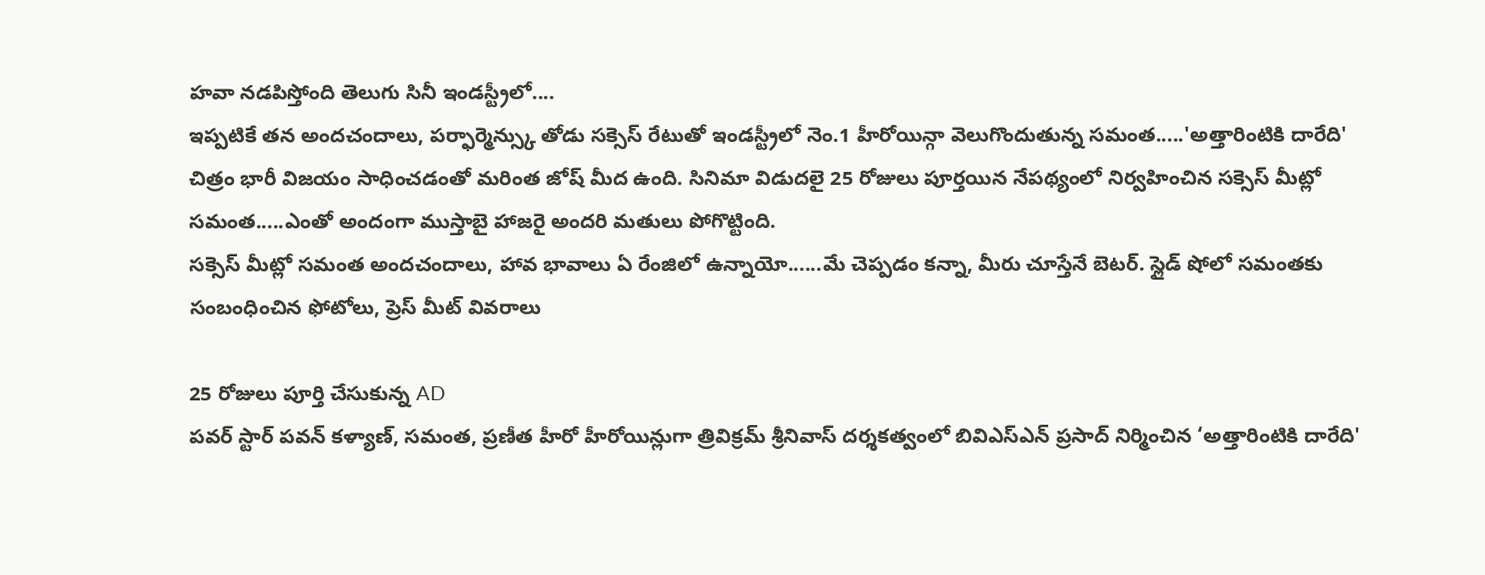హవా నడపిస్తోంది తెలుగు సినీ ఇండస్ట్రీలో....
ఇప్పటికే తన అందచందాలు, పర్ఫార్మెన్స్కు తోడు సక్సెస్ రేటుతో ఇండస్ట్రీలో నెం.1 హీరోయిన్గా వెలుగొందుతున్న సమంత.....'అత్తారింటికి దారేది' చిత్రం భారీ విజయం సాధించడంతో మరింత జోష్ మీద ఉంది. సినిమా విడుదలై 25 రోజులు పూర్తయిన నేపథ్యంలో నిర్వహించిన సక్సెస్ మీట్లో సమంత.....ఎంతో అందంగా ముస్తాబై హాజరై అందరి మతులు పోగొట్టింది.
సక్సెస్ మీట్లో సమంత అందచందాలు, హావ భావాలు ఏ రేంజిలో ఉన్నాయో......మే చెప్పడం కన్నా, మీరు చూస్తేనే బెటర్. స్లైడ్ షోలో సమంతకు సంబంధించిన ఫోటోలు, ప్రెస్ మీట్ వివరాలు

25 రోజులు పూర్తి చేసుకున్న AD
పవర్ స్టార్ పవన్ కళ్యాణ్, సమంత, ప్రణీత హీరో హీరోయిన్లుగా త్రివిక్రమ్ శ్రీనివాస్ దర్శకత్వంలో బివిఎస్ఎన్ ప్రసాద్ నిర్మించిన ‘అత్తారింటికి దారేది'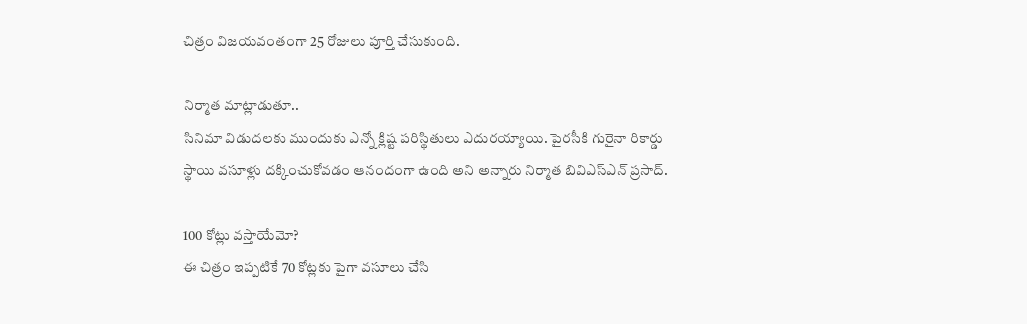చిత్రం విజయవంతంగా 25 రోజులు పూర్తి చేసుకుంది.

నిర్మాత మాట్లాడుతూ..
సినిమా విడుదలకు ముందుకు ఎన్నో క్లిష్ట పరిస్థితులు ఎదురయ్యాయి. పైరసీకి గురైనా రికార్డు స్థాయి వసూళ్లు దక్కించుకోవడం ఆనందంగా ఉంది అని అన్నారు నిర్మాత బివిఎస్ఎన్ ప్రసాద్.

100 కోట్లు వస్తాయేమో?
ఈ చిత్రం ఇప్పటికే 70 కోట్లకు పైగా వసూలు చేసి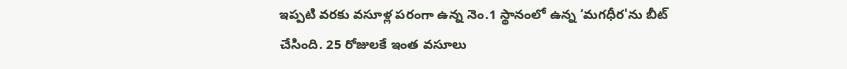ఇప్పటి వరకు వసూళ్ల పరంగా ఉన్న నెం.1 స్థానంలో ఉన్న ‘మగధీర'ను బీట్ చేసింది. 25 రోజులకే ఇంత వసూలు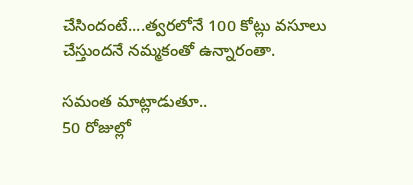చేసిందంటే....త్వరలోనే 100 కోట్లు వసూలు చేస్తుందనే నమ్మకంతో ఉన్నారంతా.

సమంత మాట్లాడుతూ..
50 రోజుల్లో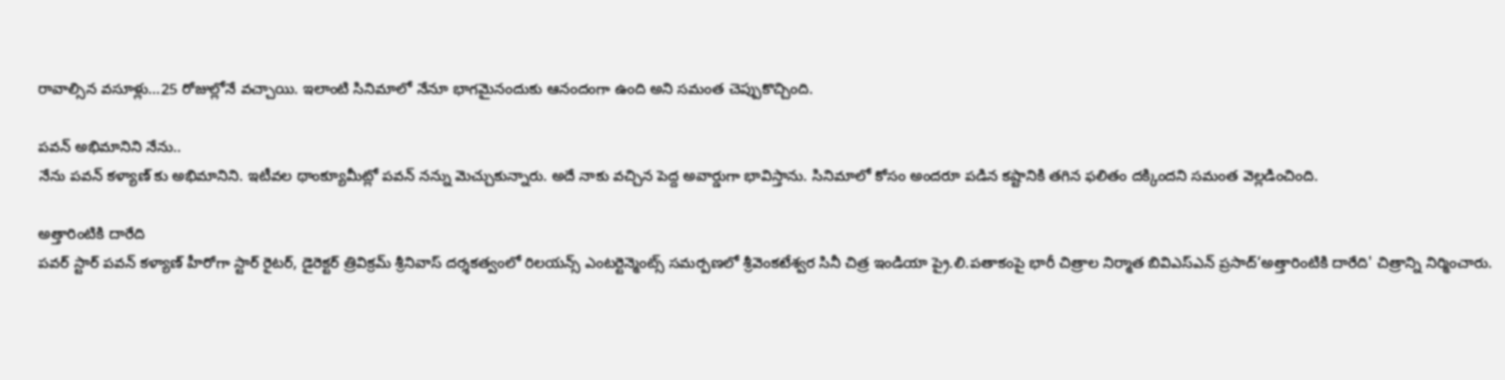రావాల్సిన వసూళ్లు...25 రోజుల్లోనే వచ్చాయి. ఇలాంటి సినిమాలో నేనూ భాగమైనందుకు ఆనందంగా ఉంది అని సమంత చెప్పుకొచ్చింది.

పవన్ అభిమానిని నేను..
నేను పవన్ కళ్యాణ్ కు అభిమానిని. ఇటీవల థాంక్యూమీట్లో పవన్ నన్ను మెచ్చుకున్నారు. అదే నాకు వచ్చిన పెద్ద అవార్డుగా భావిస్తాను. సినిమాలో కోసం అందరూ పడిన కష్టానికి తగిన ఫలితం దక్కిందని సమంత వెల్లడించింది.

అత్తారింటికి దారేది
పవర్ స్టార్ పవన్ కళ్యాణ్ హీరోగా స్టార్ రైటర్, డైరెక్టర్ త్రివిక్రమ్ శ్రీనివాస్ దర్శకత్వంలో రిలయన్స్ ఎంటర్టెన్మెంట్స్ సమర్పణలో శ్రీవెంకటేశ్వర సినీ చిత్ర ఇండియా ప్రై.లి.పతాకంపై భారీ చిత్రాల నిర్మాత బివిఎస్ఎన్ ప్రసాద్‘అత్తారింటికి దారేది' చిత్రాన్ని నిర్మించారు.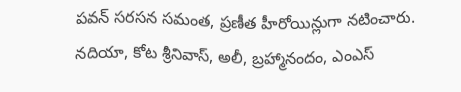పవన్ సరసన సమంత, ప్రణీత హీరోయిన్లుగా నటించారు. నదియా, కోట శ్రీనివాస్, అలీ, బ్రహ్మానందం, ఎంఎస్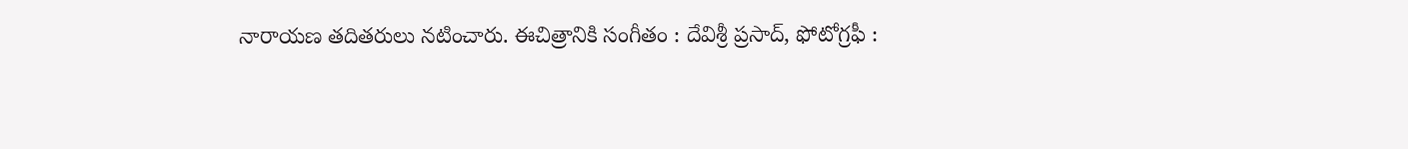నారాయణ తదితరులు నటించారు. ఈచిత్రానికి సంగీతం : దేవిశ్రీ ప్రసాద్, ఫోటోగ్రఫీ :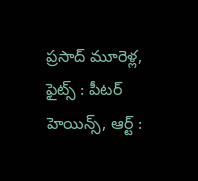ప్రసాద్ మూరెళ్ల, ఫైట్స్ : పీటర్ హెయిన్స్, ఆర్ట్ :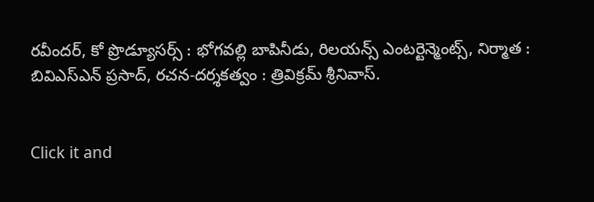రవీందర్, కో ప్రొడ్యూసర్స్ : భోగవల్లి బాపినీడు, రిలయన్స్ ఎంటర్టెన్మెంట్స్, నిర్మాత : బివిఎస్ఎన్ ప్రసాద్, రచన-దర్శకత్వం : త్రివిక్రమ్ శ్రీనివాస్.


Click it and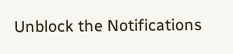Unblock the Notifications